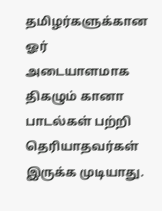தமிழர்களுக்கான ஓர் அடையாளமாக திகழும் கானா பாடல்கள் பற்றி தெரியாதவர்கள் இருக்க முடியாது.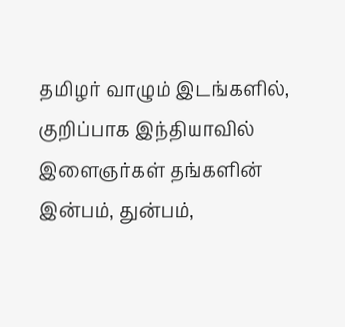தமிழர் வாழும் இடங்களில், குறிப்பாக இந்தியாவில் இளைஞர்கள் தங்களின் இன்பம், துன்பம்,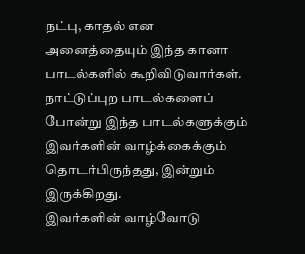நட்பு, காதல் என அனைத்தையும் இந்த கானா பாடல்களில் கூறிவிடுவார்கள். நாட்டுப்புற பாடல்களைப் போன்று இந்த பாடல்களுக்கும் இவர்களின் வாழ்க்கைக்கும் தொடர்பிருந்தது, இன்றும் இருக்கிறது.
இவர்களின் வாழ்வோடு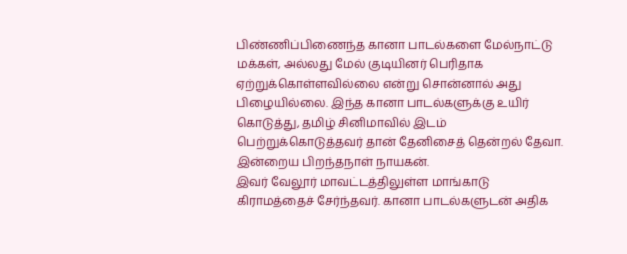பிண்ணிப்பிணைந்த கானா பாடல்களை மேல்நாட்டு மக்கள், அல்லது மேல் குடியினர் பெரிதாக ஏற்றுக்கொள்ளவில்லை என்று சொன்னால் அது பிழையில்லை. இந்த கானா பாடல்களுக்கு உயிர் கொடுத்து, தமிழ் சினிமாவில் இடம் பெற்றுக்கொடுத்தவர் தான் தேனிசைத் தென்றல் தேவா. இன்றைய பிறந்தநாள் நாயகன்.
இவர் வேலூர் மாவட்டத்திலுள்ள மாங்காடு கிராமத்தைச் சேர்ந்தவர். கானா பாடல்களுடன் அதிக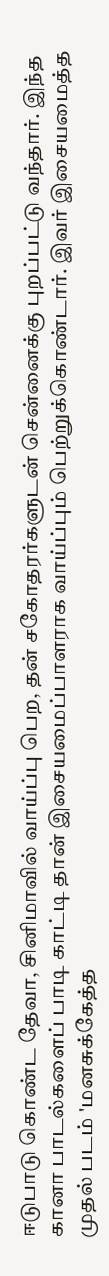ஈடுபாடு கொண்ட தேவா, சினிமாவில் வாய்ப்பு பெற, தன் சகோதரர்களுடன் சென்னைக்கு புறப்பட்டு வந்தார். இந்த கானா பாடல்களைப் பாடி காட்டி தான் இசையமைப்பாளராக வாய்ப்பும் பெற்றுக்கொண்டார். இவர் இசையமைத்த முதல் படம் 'மனசுக்கேத்த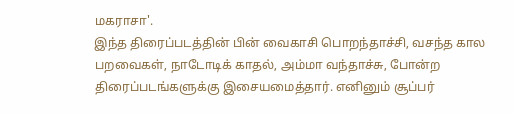மகராசா'.
இந்த திரைப்படத்தின் பின் வைகாசி பொறந்தாச்சி, வசந்த கால பறவைகள், நாடோடிக் காதல், அம்மா வந்தாச்சு, போன்ற திரைப்படங்களுக்கு இசையமைத்தார். எனினும் சூப்பர்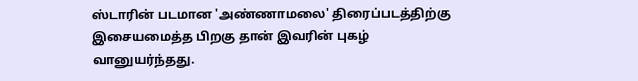ஸ்டாரின் படமான 'அண்ணாமலை' திரைப்படத்திற்கு இசையமைத்த பிறகு தான் இவரின் புகழ் வானுயர்ந்தது.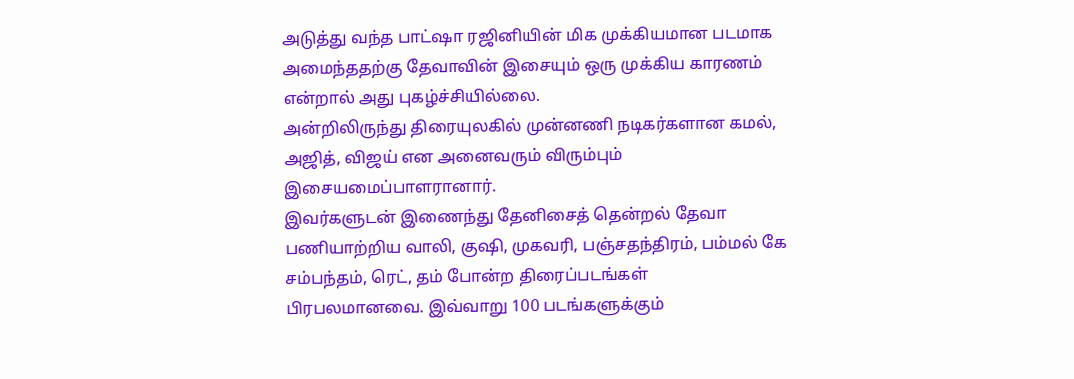அடுத்து வந்த பாட்ஷா ரஜினியின் மிக முக்கியமான படமாக அமைந்ததற்கு தேவாவின் இசையும் ஒரு முக்கிய காரணம் என்றால் அது புகழ்ச்சியில்லை.
அன்றிலிருந்து திரையுலகில் முன்னணி நடிகர்களான கமல், அஜித், விஜய் என அனைவரும் விரும்பும் இசையமைப்பாளரானார்.
இவர்களுடன் இணைந்து தேனிசைத் தென்றல் தேவா பணியாற்றிய வாலி, குஷி, முகவரி, பஞ்சதந்திரம், பம்மல் கே சம்பந்தம், ரெட், தம் போன்ற திரைப்படங்கள் பிரபலமானவை. இவ்வாறு 100 படங்களுக்கும்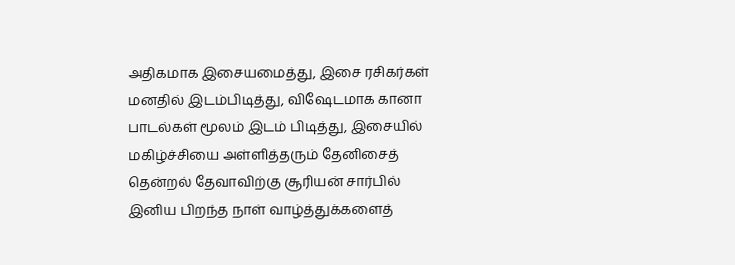அதிகமாக இசையமைத்து, இசை ரசிகர்கள் மனதில் இடம்பிடித்து, விஷேடமாக கானா பாடல்கள் மூலம் இடம் பிடித்து, இசையில் மகிழ்ச்சியை அள்ளித்தரும் தேனிசைத் தென்றல் தேவாவிற்கு சூரியன் சார்பில் இனிய பிறந்த நாள் வாழ்த்துக்களைத்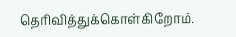தெரிவித்துக்கொள்கிறோம்.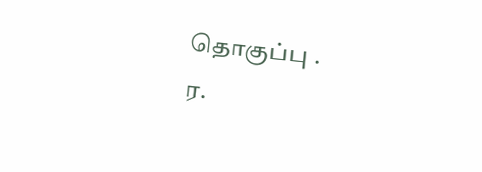தொகுப்பு .
ர.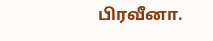பிரவீனா.